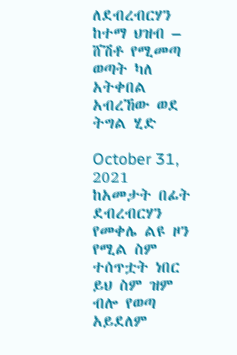ለደብረብርሃን ከተማ ህዝብ – ሸሽቶ የሚመጣ ወጣት ካለ አትቀበል አብረኸው ወደ ትግል ሂድ

October 31, 2021
ከአመታት በፊት ደብረብርሃን የመቀሌ ልዩ ዞን የሚል ስም ተሰጥቷት ነበር ይህ ስም ዝም ብሎ የወጣ አይደለም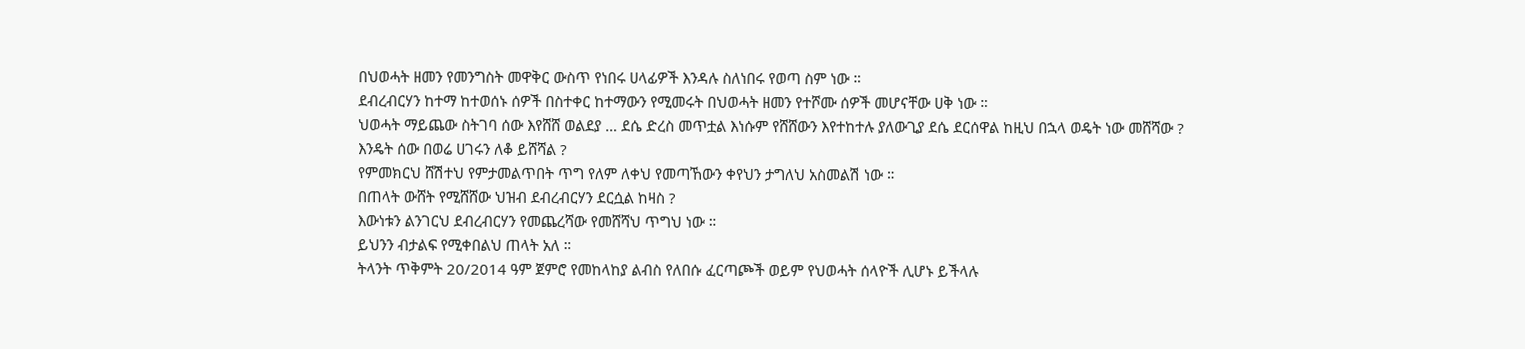በህወሓት ዘመን የመንግስት መዋቅር ውስጥ የነበሩ ሀላፊዎች እንዳሉ ስለነበሩ የወጣ ስም ነው ።
ደብረብርሃን ከተማ ከተወሰኑ ሰዎች በስተቀር ከተማውን የሚመሩት በህወሓት ዘመን የተሾሙ ሰዎች መሆናቸው ሀቅ ነው ።
ህወሓት ማይጨው ስትገባ ሰው እየሸሸ ወልደያ … ደሴ ድረስ መጥቷል እነሱም የሸሸውን እየተከተሉ ያለውጊያ ደሴ ደርሰዋል ከዚህ በኋላ ወዴት ነው መሸሻው ?
እንዴት ሰው በወሬ ሀገሩን ለቆ ይሸሻል ?
የምመክርህ ሸሽተህ የምታመልጥበት ጥግ የለም ለቀህ የመጣኸውን ቀየህን ታግለህ አስመልሽ ነው ።
በጠላት ውሸት የሚሸሸው ህዝብ ደብረብርሃን ደርሷል ከዛስ ?
እውነቱን ልንገርህ ደብረብርሃን የመጨረሻው የመሸሻህ ጥግህ ነው ።
ይህንን ብታልፍ የሚቀበልህ ጠላት አለ ።
ትላንት ጥቅምት 20/2014 ዓም ጀምሮ የመከላከያ ልብስ የለበሱ ፈርጣጮች ወይም የህወሓት ሰላዮች ሊሆኑ ይችላሉ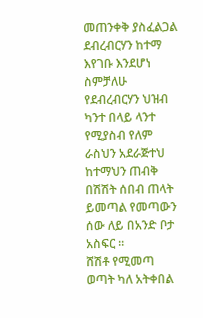መጠንቀቅ ያስፈልጋል ደብረብርሃን ከተማ እየገቡ እንደሆነ ስምቻለሁ የደብረብርሃን ህዝብ ካንተ በላይ ላንተ የሚያስብ የለም ራስህን አደራጅተህ ከተማህን ጠብቅ በሽሽት ሰበብ ጠላት ይመጣል የመጣውን ሰው ለይ በአንድ ቦታ አስፍር ።
ሸሽቶ የሚመጣ ወጣት ካለ አትቀበል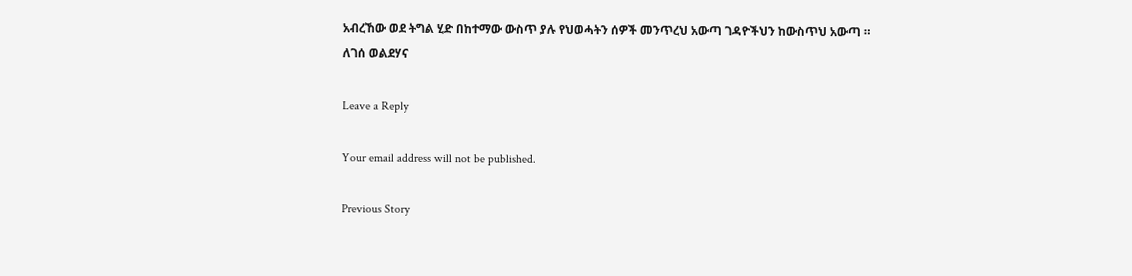አብረኸው ወደ ትግል ሂድ በከተማው ውስጥ ያሉ የህወሓትን ሰዎች መንጥረህ አውጣ ገዳዮችህን ከውስጥህ አውጣ ።
ለገሰ ወልደሃና

Leave a Reply

Your email address will not be published.

Previous Story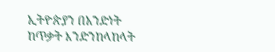ኢትዮጵያን በአንድነት ከጥቃት እንድንከላከላት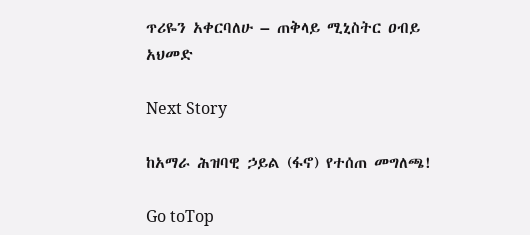ጥሪዬን አቀርባለሁ – ጠቅላይ ሚኒስትር ዐብይ አህመድ

Next Story

ከአማራ ሕዝባዊ ኃይል (ፋኖ) የተሰጠ መግለጫ!

Go toTop